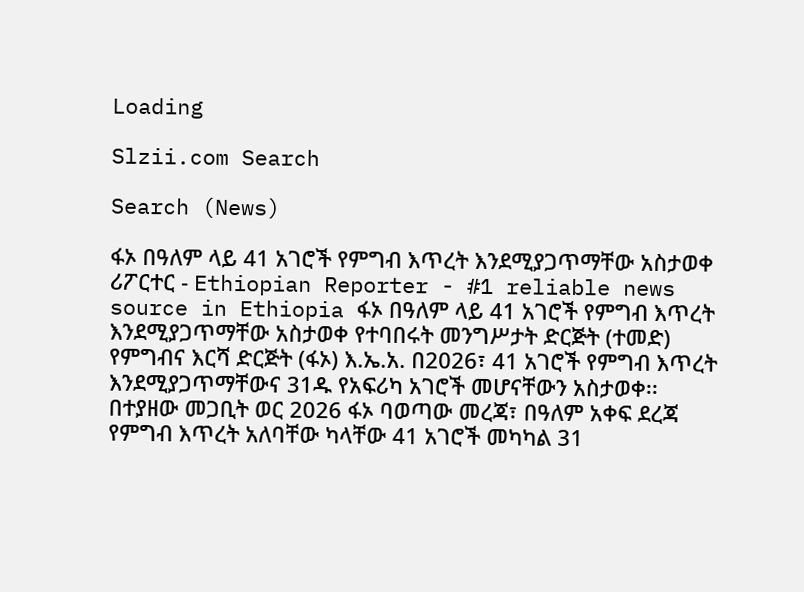Loading

Slzii.com Search

Search (News)

ፋኦ በዓለም ላይ 41 አገሮች የምግብ እጥረት እንደሚያጋጥማቸው አስታወቀ
ሪፖርተር - Ethiopian Reporter - #1 reliable news source in Ethiopia ፋኦ በዓለም ላይ 41 አገሮች የምግብ እጥረት እንደሚያጋጥማቸው አስታወቀ የተባበሩት መንግሥታት ድርጅት (ተመድ) የምግብና እርሻ ድርጅት (ፋኦ) እ.ኤ.አ. በ2026፣ 41 አገሮች የምግብ እጥረት እንደሚያጋጥማቸውና 31ዱ የአፍሪካ አገሮች መሆናቸውን አስታወቀ፡፡ በተያዘው መጋቢት ወር 2026 ፋኦ ባወጣው መረጃ፣ በዓለም አቀፍ ደረጃ የምግብ እጥረት አለባቸው ካላቸው 41 አገሮች መካካል 31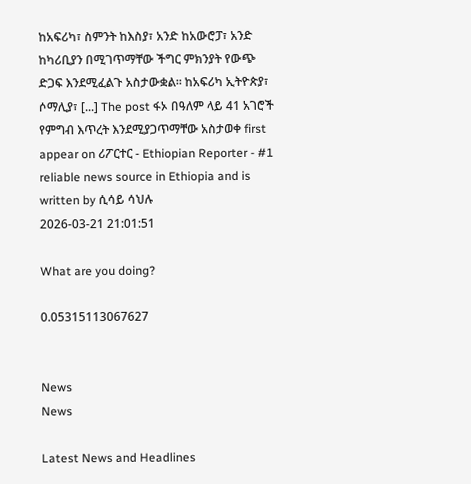ከአፍሪካ፣ ስምንት ከእስያ፣ አንድ ከአውሮፓ፣ አንድ ከካሪቢያን በሚገጥማቸው ችግር ምክንያት የውጭ ድጋፍ እንደሚፈልጉ አስታውቋል፡፡ ከአፍሪካ ኢትዮጵያ፣ ሶማሊያ፣ [...] The post ፋኦ በዓለም ላይ 41 አገሮች የምግብ እጥረት እንደሚያጋጥማቸው አስታወቀ first appear on ሪፖርተር - Ethiopian Reporter - #1 reliable news source in Ethiopia and is written by ሲሳይ ሳህሉ
2026-03-21 21:01:51

What are you doing?

0.05315113067627


News
News

Latest News and Headlines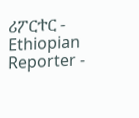ሪፖርተር - Ethiopian Reporter -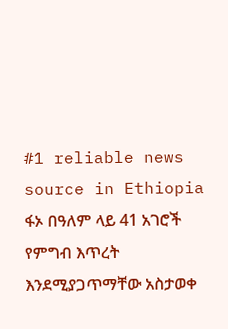#1 reliable news source in Ethiopia ፋኦ በዓለም ላይ 41 አገሮች የምግብ እጥረት እንደሚያጋጥማቸው አስታወቀ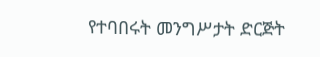የተባበሩት መንግሥታት ድርጅት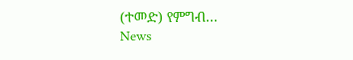(ተመድ) የምግብ...
News